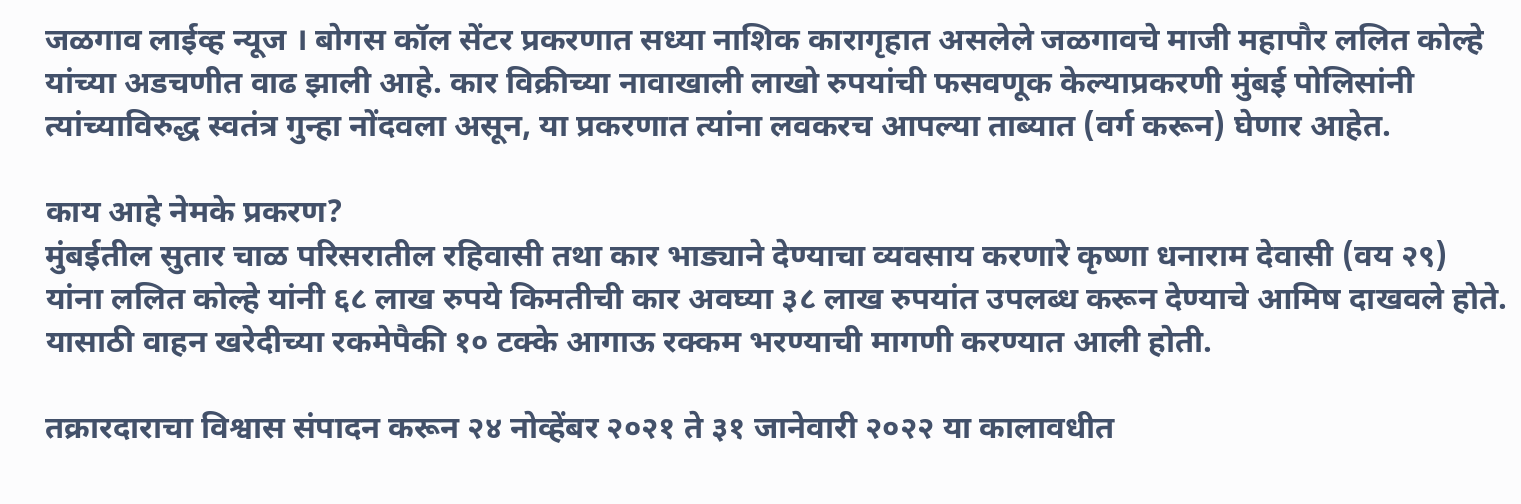जळगाव लाईव्ह न्यूज । बोगस कॉल सेंटर प्रकरणात सध्या नाशिक कारागृहात असलेले जळगावचे माजी महापौर ललित कोल्हे यांच्या अडचणीत वाढ झाली आहे. कार विक्रीच्या नावाखाली लाखो रुपयांची फसवणूक केल्याप्रकरणी मुंबई पोलिसांनी त्यांच्याविरुद्ध स्वतंत्र गुन्हा नोंदवला असून, या प्रकरणात त्यांना लवकरच आपल्या ताब्यात (वर्ग करून) घेणार आहेत.

काय आहे नेमके प्रकरण?
मुंबईतील सुतार चाळ परिसरातील रहिवासी तथा कार भाड्याने देण्याचा व्यवसाय करणारे कृष्णा धनाराम देवासी (वय २९) यांना ललित कोल्हे यांनी ६८ लाख रुपये किमतीची कार अवघ्या ३८ लाख रुपयांत उपलब्ध करून देण्याचे आमिष दाखवले होते. यासाठी वाहन खरेदीच्या रकमेपैकी १० टक्के आगाऊ रक्कम भरण्याची मागणी करण्यात आली होती.

तक्रारदाराचा विश्वास संपादन करून २४ नोव्हेंबर २०२१ ते ३१ जानेवारी २०२२ या कालावधीत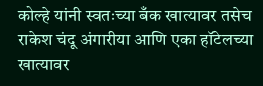कोल्हे यांनी स्वतःच्या बँक खात्यावर तसेच राकेश चंदू अंगारीया आणि एका हॉटेलच्या खात्यावर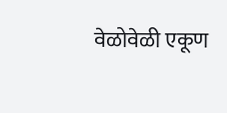वेळोवेळी एकूण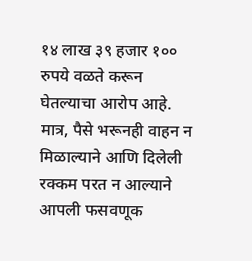१४ लाख ३९ हजार १०० रुपये वळते करून घेतल्याचा आरोप आहे.
मात्र, पैसे भरूनही वाहन न मिळाल्याने आणि दिलेली रक्कम परत न आल्याने आपली फसवणूक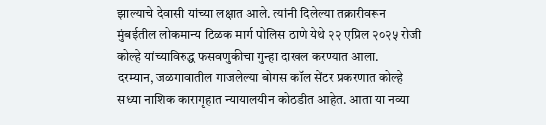झाल्याचे देवासी यांच्या लक्षात आले. त्यांनी दिलेल्या तक्रारीवरून मुंबईतील लोकमान्य टिळक मार्ग पोलिस ठाणे येथे २२ एप्रिल २०२५ रोजी कोल्हे यांच्याविरुद्ध फसवणुकीचा गुन्हा दाखल करण्यात आला.
दरम्यान, जळगावातील गाजलेल्या बोगस कॉल सेंटर प्रकरणात कोल्हे सध्या नाशिक कारागृहात न्यायालयीन कोठडीत आहेत. आता या नव्या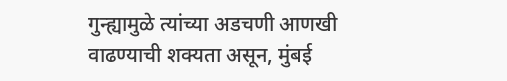गुन्ह्यामुळे त्यांच्या अडचणी आणखी वाढण्याची शक्यता असून, मुंबई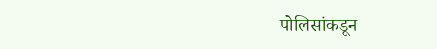पोलिसांकडून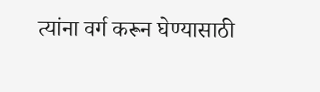त्यांना वर्ग करून घेण्यासाठी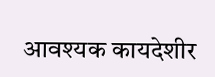आवश्यक कायदेशीर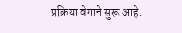प्रक्रिया वेगाने सुरू आहे.